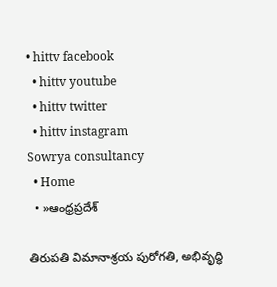• hittv facebook
  • hittv youtube
  • hittv twitter
  • hittv instagram
Sowrya consultancy
  • Home
  • »ఆంధ్రప్రదేశ్

తిరుపతి విమానాశ్రయ పురోగతి, అభివృద్ధి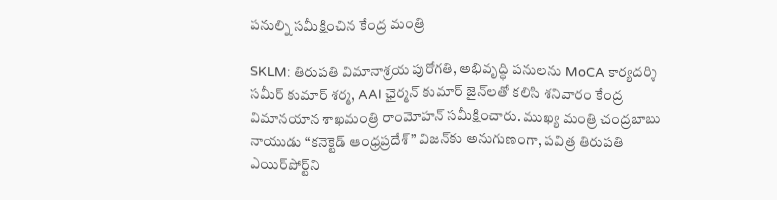పనుల్ని సమీక్షించిన కేంద్ర మంత్రి

SKLM: తిరుపతి విమానాశ్రయ పురోగతి, అభివృద్ధి పనులను MoCA కార్యదర్శి సమీర్ కుమార్ శర్మ, AAI ఛైర్మన్ కుమార్ జైన్‌లతో కలిసి శనివారం కేంద్ర విమానయాన శాఖమంత్రి రాంమోహన్ సమీక్షించారు. ముఖ్య మంత్రి చంద్రబాబు నాయుడు “కనెక్టెడ్ ఆంధ్రప్రదేశ్” విజన్‌కు అనుగుణంగా, పవిత్ర తిరుపతి ఎయిర్‌పోర్ట్‌ని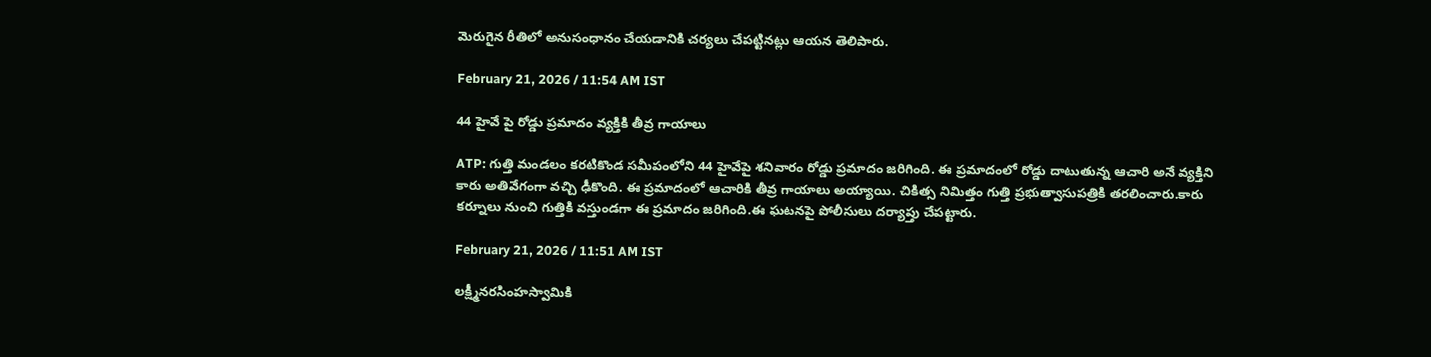మెరుగైన రీతిలో అనుసంధానం చేయడానికి చర్యలు చేపట్టినట్లు ఆయన తెలిపారు.

February 21, 2026 / 11:54 AM IST

44 హైవే పై రోడ్డు ప్రమాదం వ్యక్తికి తీవ్ర గాయాలు

ATP: గుత్తి మండలం కరటికొండ సమీపంలోని 44 హైవేపై శనివారం రోడ్డు ప్రమాదం జరిగింది. ఈ ప్రమాదంలో రోడ్డు దాటుతున్న ఆచారి అనే వ్యక్తిని కారు అతివేగంగా వచ్చి ఢీకొంది. ఈ ప్రమాదంలో ఆచారికి తీవ్ర గాయాలు అయ్యాయి. చికిత్స నిమిత్తం గుత్తి ప్రభుత్వాసుపత్రికి తరలించారు.కారు కర్నూలు నుంచి గుత్తికి వస్తుండగా ఈ ప్రమాదం జరిగింది.ఈ ఘటనపై పోలీసులు దర్యాప్తు చేపట్టారు.

February 21, 2026 / 11:51 AM IST

లక్ష్మీనరసింహస్వామికి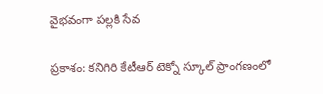వైభవంగా పల్లకి సేవ

ప్రకాశం: కనిగిరి కేటీఆర్ టెక్నో స్కూల్ ప్రాంగణంలో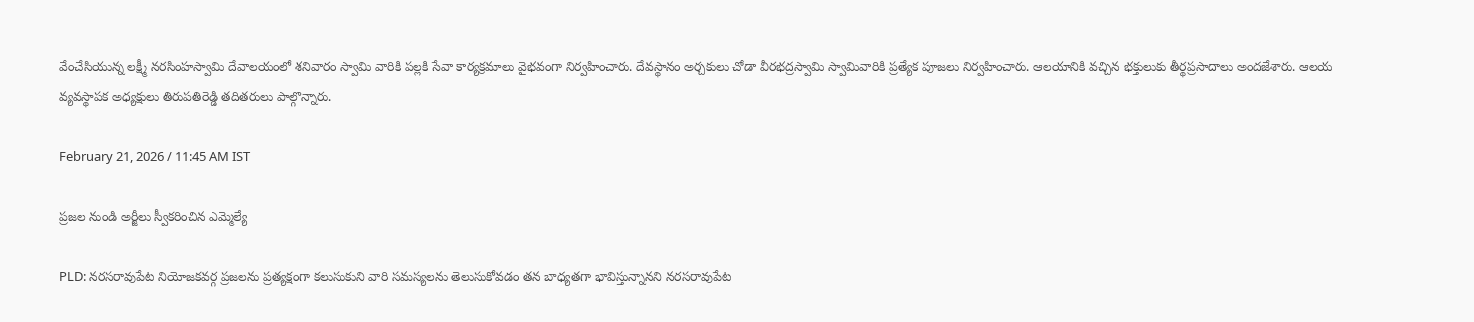వేంచేసియున్న లక్ష్మీ నరసింహస్వామి దేవాలయంలో శనివారం స్వామి వారికి పల్లకి సేవా కార్యక్రమాలు వైభవంగా నిర్వహించారు. దేవస్థానం అర్చకులు చోడా వీరభద్రస్వామి స్వామివారికి ప్రత్యేక పూజలు నిర్వహించారు. ఆలయానికి వచ్చిన భక్తులుకు తీర్థప్రసాదాలు అందజేశారు. ఆలయ వ్యవస్థాపక అధ్యక్షులు తిరుపతిరెడ్డి తదితరులు పాల్గొన్నారు.

February 21, 2026 / 11:45 AM IST

ప్రజల నుండి అర్జీలు స్వీకరించిన ఎమ్మెల్యే

PLD: నరసరావుపేట నియోజకవర్గ ప్రజలను ప్రత్యక్షంగా కలుసుకుని వారి సమస్యలను తెలుసుకోవడం తన బాధ్యతగా భావిస్తున్నానని నరసరావుపేట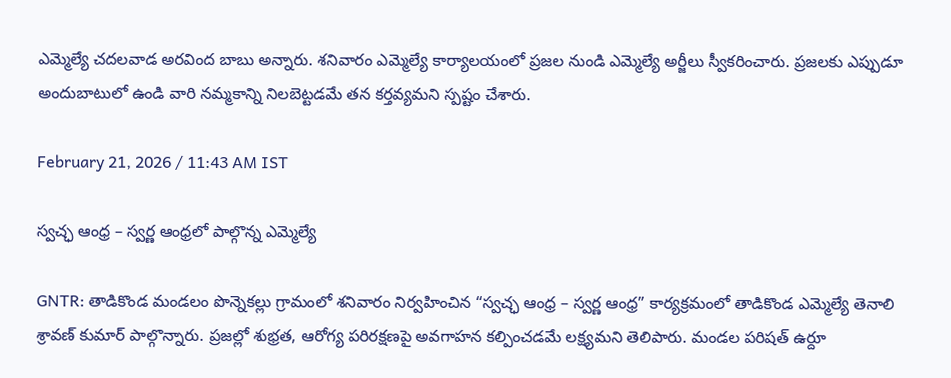ఎమ్మెల్యే చదలవాడ అరవింద బాబు అన్నారు. శనివారం ఎమ్మెల్యే కార్యాలయంలో ప్రజల నుండి ఎమ్మెల్యే అర్జీలు స్వీకరించారు. ప్రజలకు ఎప్పుడూ అందుబాటులో ఉండి వారి నమ్మకాన్ని నిలబెట్టడమే తన కర్తవ్యమని స్పష్టం చేశారు.

February 21, 2026 / 11:43 AM IST

స్వచ్ఛ ఆంధ్ర – స్వర్ణ ఆంధ్రలో పాల్గొన్న ఎమ్మెల్యే

GNTR: తాడికొండ మండలం పొన్నెకల్లు గ్రామంలో శనివారం నిర్వహించిన “స్వచ్ఛ ఆంధ్ర – స్వర్ణ ఆంధ్ర” కార్యక్రమంలో తాడికొండ ఎమ్మెల్యే తెనాలి శ్రావణ్ కుమార్ పాల్గొన్నారు. ప్రజల్లో శుభ్రత, ఆరోగ్య పరిరక్షణపై అవగాహన కల్పించడమే లక్ష్యమని తెలిపారు. మండల పరిషత్ ఉర్దూ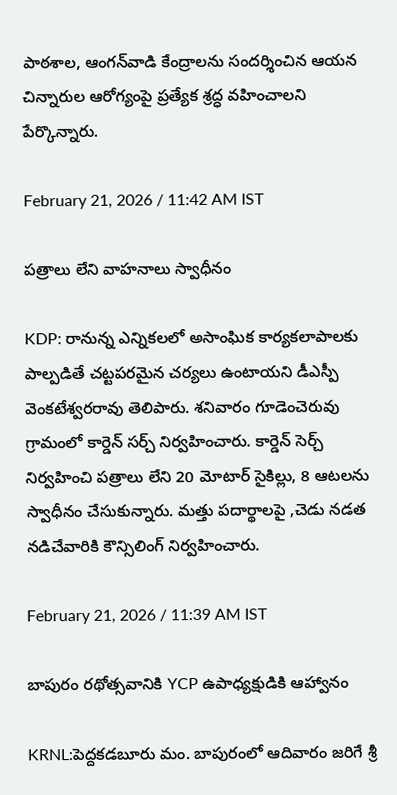పాఠశాల, ఆంగన్‌వాడి కేంద్రాలను సందర్శించిన ఆయన చిన్నారుల ఆరోగ్యంపై ప్రత్యేక శ్రద్ధ వహించాలని పేర్కొన్నారు.

February 21, 2026 / 11:42 AM IST

పత్రాలు లేని వాహనాలు స్వాధీనం

KDP: రానున్న ఎన్నికలలో అసాంఘిక కార్యకలాపాలకు పాల్పడితే చట్టపరమైన చర్యలు ఉంటాయని డీఎస్పీ వెంకటేశ్వరరావు తెలిపారు. శనివారం గూడెంచెరువు గ్రామంలో కార్డెన్ సర్చ్ నిర్వహించారు. కార్డెన్ సెర్చ్ నిర్వహించి పత్రాలు లేని 20 మోటార్ సైకిల్లు, 8 ఆటలను స్వాధీనం చేసుకున్నారు. మత్తు పదార్థాలపై ,చెడు నడత నడిచేవారికి కౌన్సిలింగ్ నిర్వహించారు.

February 21, 2026 / 11:39 AM IST

బాపురం రథోత్సవానికి YCP ఉపాధ్యక్షుడికి ఆహ్వానం

KRNL:పెద్దకడబూరు మం. బాపురంలో ఆదివారం జరిగే శ్రీ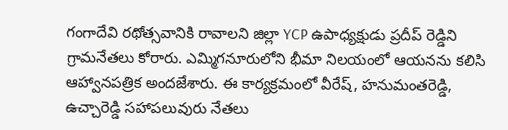గంగాదేవి రథోత్సవానికి రావాలని జిల్లా YCP ఉపాధ్యక్షుడు ప్రదీప్ రెడ్డిని గ్రామనేతలు కోరారు. ఎమ్మిగనూరులోని భీమా నిలయంలో ఆయనను కలిసి ఆహ్వానపత్రిక అందజేశారు. ఈ కార్యక్రమంలో వీరేష్, హనుమంతరెడ్డి, ఉచ్చారెడ్డి సహాపలువురు నేతలు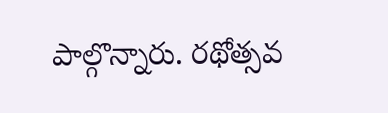పాల్గొన్నారు. రథోత్సవ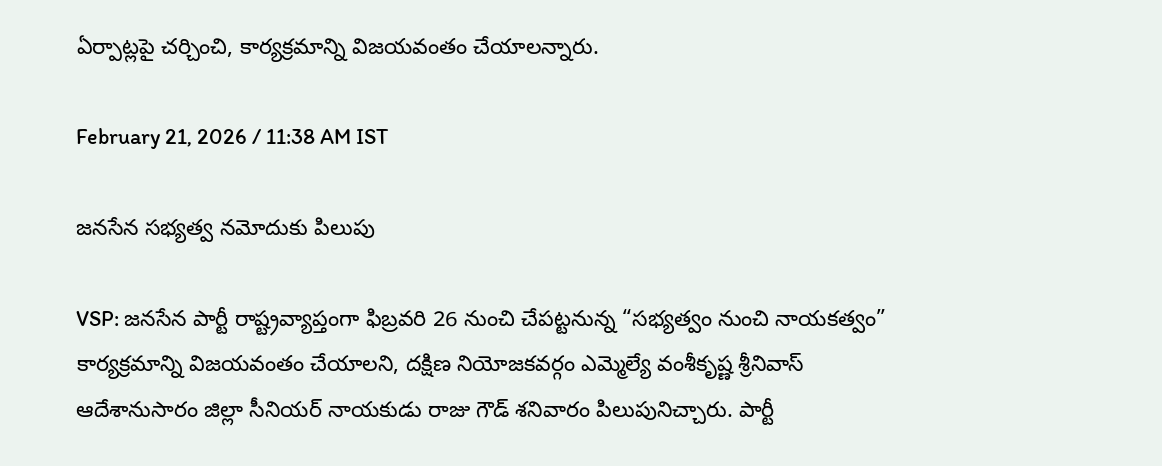ఏర్పాట్లపై చర్చించి, కార్యక్రమాన్ని విజయవంతం చేయాలన్నారు.

February 21, 2026 / 11:38 AM IST

జనసేన సభ్యత్వ నమోదుకు పిలుపు

VSP: జనసేన పార్టీ రాష్ట్రవ్యాప్తంగా ఫిబ్రవరి 26 నుంచి చేపట్టనున్న “సభ్యత్వం నుంచి నాయకత్వం” కార్యక్రమాన్ని విజయవంతం చేయాలని, దక్షిణ నియోజకవర్గం ఎమ్మెల్యే వంశీకృష్ణ శ్రీనివాస్ ఆదేశానుసారం జిల్లా సీనియర్ నాయకుడు రాజు గౌడ్ శనివారం పిలుపునిచ్చారు. పార్టీ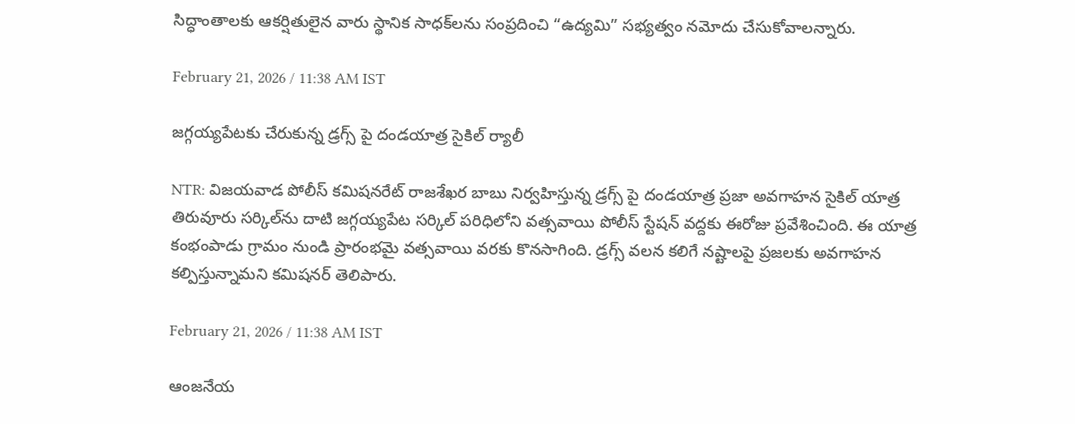సిద్ధాంతాలకు ఆకర్షితులైన వారు స్థానిక సాధక్‌లను సంప్రదించి “ఉద్యమి” సభ్యత్వం నమోదు చేసుకోవాలన్నారు.

February 21, 2026 / 11:38 AM IST

జగ్గయ్యపేటకు చేరుకున్న డ్రగ్స్ పై దండయాత్ర సైకిల్ ర్యాలీ

NTR: విజయవాడ పోలీస్ కమిషనరేట్ రాజశేఖర బాబు నిర్వహిస్తున్న డ్రగ్స్ పై దండయాత్ర ప్రజా అవగాహన సైకిల్ యాత్ర తిరువూరు సర్కిల్‌ను దాటి జగ్గయ్యపేట సర్కిల్ పరిధిలోని వత్సవాయి పోలీస్ స్టేషన్ వద్దకు ఈరోజు ప్రవేశించింది. ఈ యాత్ర కంభంపాడు గ్రామం నుండి ప్రారంభమై వత్సవాయి వరకు కొనసాగింది. డ్రగ్స్ వలన కలిగే నష్టాలపై ప్రజలకు అవగాహన కల్పిస్తున్నామని కమిషనర్ తెలిపారు.

February 21, 2026 / 11:38 AM IST

ఆంజనేయ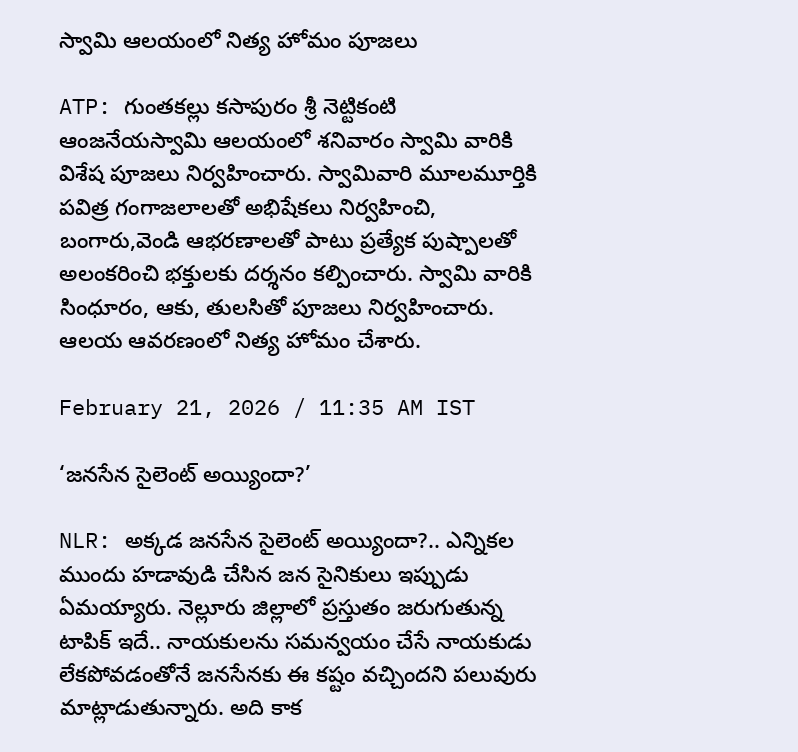స్వామి ఆలయంలో నిత్య హోమం పూజలు

ATP: గుంతకల్లు కసాపురం శ్రీ నెట్టికంటి ఆంజనేయస్వామి ఆలయంలో శనివారం స్వామి వారికి విశేష పూజలు నిర్వహించారు. స్వామివారి మూలమూర్తికి పవిత్ర గంగాజలాలతో అభిషేకలు నిర్వహించి, బంగారు,వెండి ఆభరణాలతో పాటు ప్రత్యేక పుష్పాలతో అలంకరించి భక్తులకు దర్శనం కల్పించారు. స్వామి వారికి సింధూరం, ఆకు, తులసితో పూజలు నిర్వహించారు. ఆలయ ఆవరణంలో నిత్య హోమం చేశారు.

February 21, 2026 / 11:35 AM IST

‘జనసేన సైలెంట్ అయ్యిందా?’

NLR: అక్కడ జనసేన సైలెంట్ అయ్యిందా?.. ఎన్నికల ముందు హడావుడి చేసిన జన సైనికులు ఇప్పుడు ఏమయ్యారు. నెల్లూరు జిల్లాలో ప్రస్తుతం జరుగుతున్న టాపిక్ ఇదే.. నాయకులను సమన్వయం చేసే నాయకుడు లేకపోవడంతోనే జనసేనకు ఈ కష్టం వచ్చిందని పలువురు మాట్లాడుతున్నారు. అది కాక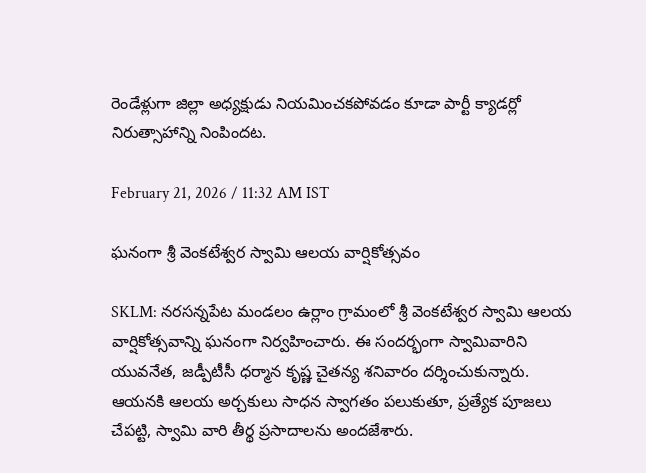రెండేళ్లుగా జిల్లా అధ్యక్షుడు నియమించకపోవడం కూడా పార్టీ క్యాడర్లో నిరుత్సాహాన్ని నింపిందట.

February 21, 2026 / 11:32 AM IST

ఘనంగా శ్రీ వెంకటేశ్వర స్వామి ఆలయ వార్షికోత్సవం

SKLM: నరసన్నపేట మండలం ఉర్లాం గ్రామంలో శ్రీ వెంకటేశ్వర స్వామి ఆలయ వార్షికోత్సవాన్ని ఘనంగా నిర్వహించారు. ఈ సందర్భంగా స్వామివారిని యువనేత, జడ్పీటీసీ ధర్మాన కృష్ణ చైతన్య శనివారం దర్శించుకున్నారు. ఆయనకి ఆలయ అర్చకులు సాధన స్వాగతం పలుకుతూ, ప్రత్యేక పూజలు చేపట్టి, స్వామి వారి తీర్థ ప్రసాదాలను అందజేశారు.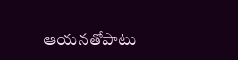ఆయనతోపాటు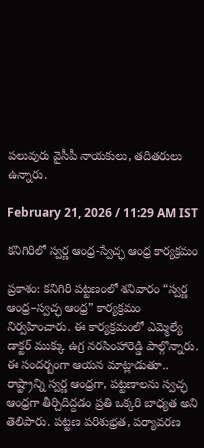పలువురు వైసీపీ నాయకులు, తదితరులు ఉన్నారు.

February 21, 2026 / 11:29 AM IST

కనిగిరిలో స్వర్ణ ఆంధ్ర-స్వేచ్ఛ ఆంధ్ర కార్యక్రమం

ప్రకాశం: కనిగిరి పట్టణంలో శనివారం “స్వర్ణ ఆంధ్ర–స్వచ్ఛ ఆంధ్ర” కార్యక్రమం నిర్వహించారు. ఈ కార్యక్రమంలో ఎమ్మెల్యే డాక్టర్ ముక్కు ఉగ్ర నరసింహారెడ్డి పాల్గొన్నారు. ఈ సందర్బంగా ఆయన మాట్లాడుతూ.. రాష్ట్రాన్ని స్వర్ణ ఆంధ్రగా, పట్టణాలను స్వచ్ఛ ఆంధ్రగా తీర్చిదిద్దడం ప్రతి ఒక్కరి బాధ్యత అని తెలిపారు. పట్టణ పరిశుభ్రత, పర్యావరణ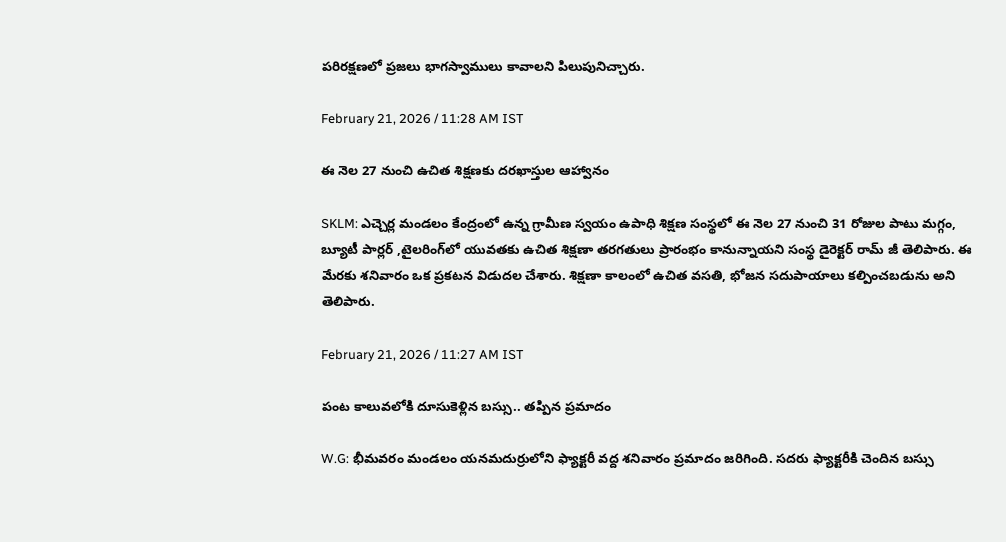పరిరక్షణలో ప్రజలు భాగస్వాములు కావాలని పిలుపునిచ్చారు.

February 21, 2026 / 11:28 AM IST

ఈ నెల 27 నుంచి ఉచిత శిక్షణకు దరఖాస్తుల ఆహ్వానం

SKLM: ఎచ్చెర్ల మండలం కేంద్రంలో ఉన్న గ్రామీణ స్వయం ఉపాధి శిక్షణ సంస్థలో ఈ నెల 27 నుంచి 31 రోజుల పాటు మగ్గం, బ్యూటీ పార్లర్ ,టైలరింగ్‌లో యువతకు ఉచిత శిక్షణా తరగతులు ప్రారంభం కానున్నాయని సంస్థ డైరెక్టర్ రామ్ జీ తెలిపారు. ఈ మేరకు శనివారం ఒక ప్రకటన విడుదల చేశారు. శిక్షణా కాలంలో ఉచిత వసతి, భోజన సదుపాయాలు కల్పించబడును అని తెలిపారు.

February 21, 2026 / 11:27 AM IST

పంట కాలువలోకి దూసుకెళ్లిన బస్సు.. తప్పిన ప్రమాదం

W.G: భీమవరం మండలం యనమదుర్రులోని ఫ్యాక్టరీ వద్ద శనివారం ప్రమాదం జరిగింది. సదరు ఫ్యాక్టరీకి చెందిన బస్సు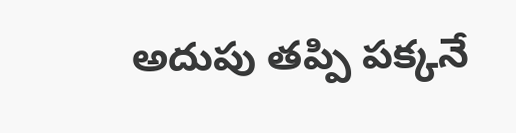అదుపు తప్పి పక్కనే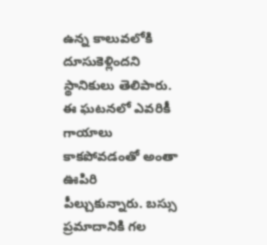ఉన్న కాలువలోకి దూసుకెళ్లిందని స్థానికులు తెలిపారు. ఈ ఘటనలో ఎవరికీ గాయాలు కాకపోవడంతో అంతా ఊపిరి పీల్చుకున్నారు. బస్సు ప్రమాదానికి గల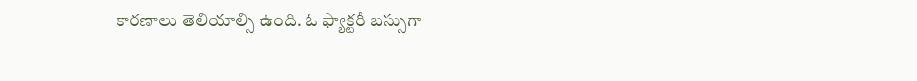కారణాలు తెలియాల్సి ఉంది. ఓ ఫ్యాక్టరీ బస్సుగా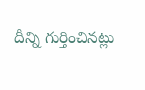దీన్ని గుర్తించినట్లు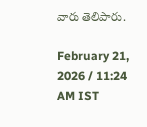వారు తెలిపారు.

February 21, 2026 / 11:24 AM IST